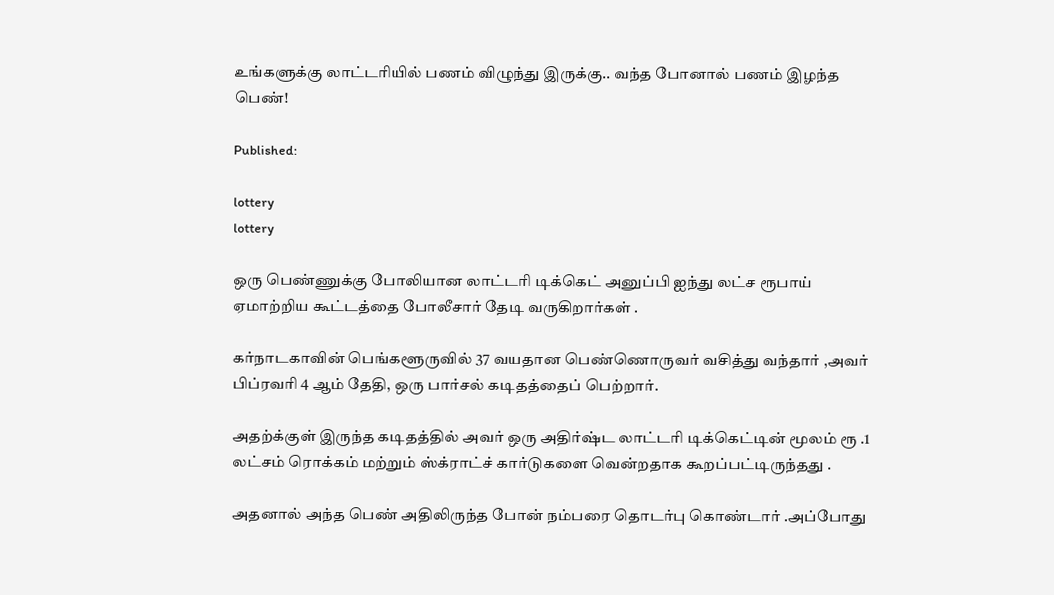உங்களுக்கு லாட்டரியில் பணம் விழுந்து இருக்கு.. வந்த போனால் பணம் இழந்த பெண்!

Published:

lottery
lottery

ஒரு பெண்ணுக்கு போலியான லாட்டரி டிக்கெட் அனுப்பி ஐந்து லட்ச ரூபாய் ஏமாற்றிய கூட்டத்தை போலீசார் தேடி வருகிறார்கள் .

கர்நாடகாவின் பெங்களூருவில் 37 வயதான பெண்ணொருவர் வசித்து வந்தார் ,அவர் பிப்ரவரி 4 ஆம் தேதி, ஒரு பார்சல் கடிதத்தைப் பெற்றார்.

அதற்க்குள் இருந்த கடிதத்தில் அவர் ஒரு அதிர்ஷ்ட லாட்டரி டிக்கெட்டின் மூலம் ரூ .1 லட்சம் ரொக்கம் மற்றும் ஸ்க்ராட்ச் கார்டுகளை வென்றதாக கூறப்பட்டிருந்தது .

அதனால் அந்த பெண் அதிலிருந்த போன் நம்பரை தொடர்பு கொண்டார் .அப்போது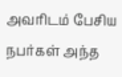அவரிடம் பேசிய நபர்கள் அந்த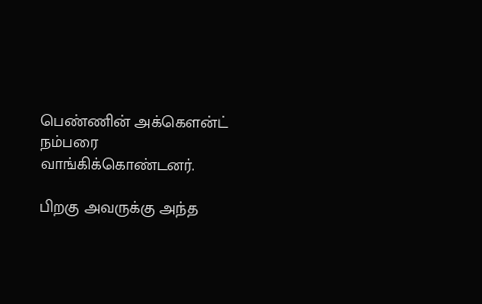பெண்ணின் அக்கௌன்ட் நம்பரை வாங்கிக்கொண்டனர்.

பிறகு அவருக்கு அந்த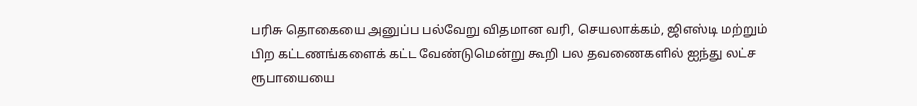பரிசு தொகையை அனுப்ப பல்வேறு விதமான வரி, செயலாக்கம், ஜிஎஸ்டி மற்றும் பிற கட்டணங்களைக் கட்ட வேண்டுமென்று கூறி பல தவணைகளில் ஐந்து லட்ச ரூபாயையை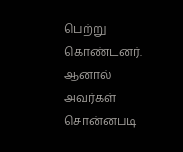பெற்று கொண்டனர். ஆனால் அவர்கள் சொன்னபடி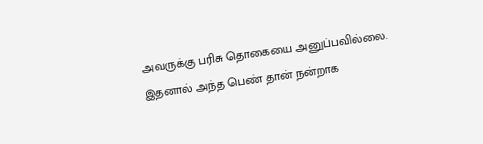அவருக்கு பரிசு தொகையை அனுப்பவில்லை. இதனால் அந்த பெண் தான் நன்றாக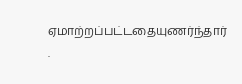ஏமாற்றப்பட்டதையுணர்ந்தார் .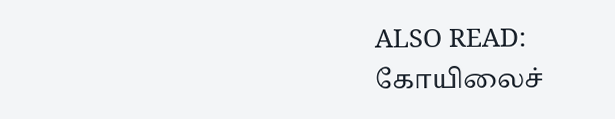ALSO READ:  கோயிலைச்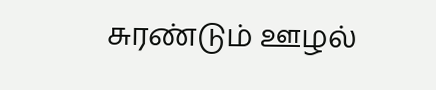சுரண்டும் ஊழல்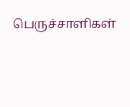பெருச்சாளிகள்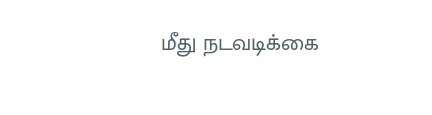மீது நடவடிக்கை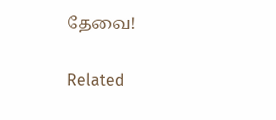தேவை!

Related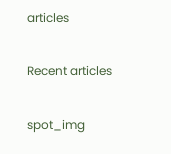articles

Recent articles

spot_img